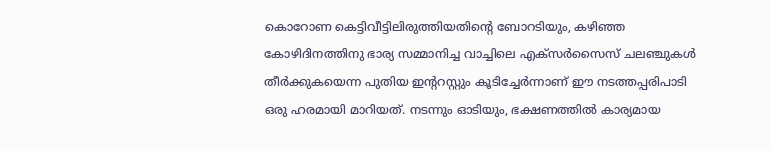കൊറോണ കെട്ടിവീട്ടിലിരുത്തിയതിന്റെ ബോറടിയും, കഴിഞ്ഞ കോഴിദിനത്തിനു ഭാര്യ സമ്മാനിച്ച വാച്ചിലെ എക്സർസൈസ് ചലഞ്ചുകൾ തീർക്കുകയെന്ന പുതിയ ഇന്ററസ്റ്റും കൂടിച്ചേർന്നാണ് ഈ നടത്തപ്പരിപാടി ഒരു ഹരമായി മാറിയത്. നടന്നും ഓടിയും, ഭക്ഷണത്തിൽ കാര്യമായ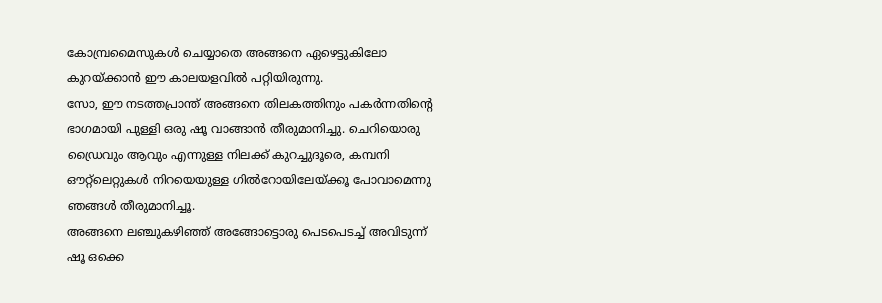കോമ്പ്രമൈസുകൾ ചെയ്യാതെ അങ്ങനെ ഏഴെട്ടുകിലോ കുറയ്ക്കാൻ ഈ കാലയളവിൽ പറ്റിയിരുന്നു.
സോ, ഈ നടത്തപ്രാന്ത് അങ്ങനെ തിലകത്തിനും പകർന്നതിന്റെ ഭാഗമായി പുള്ളി ഒരു ഷൂ വാങ്ങാൻ തീരുമാനിച്ചു. ചെറിയൊരു ഡ്രൈവും ആവും എന്നുള്ള നിലക്ക് കുറച്ചുദൂരെ, കമ്പനി ഔറ്റ്ലെറ്റുകൾ നിറയെയുള്ള ഗിൽറോയിലേയ്ക്കൂ പോവാമെന്നു ഞങ്ങൾ തീരുമാനിച്ചൂ.
അങ്ങനെ ലഞ്ചുകഴിഞ്ഞ് അങ്ങോട്ടൊരു പെടപെടച്ച് അവിടുന്ന് ഷൂ ഒക്കെ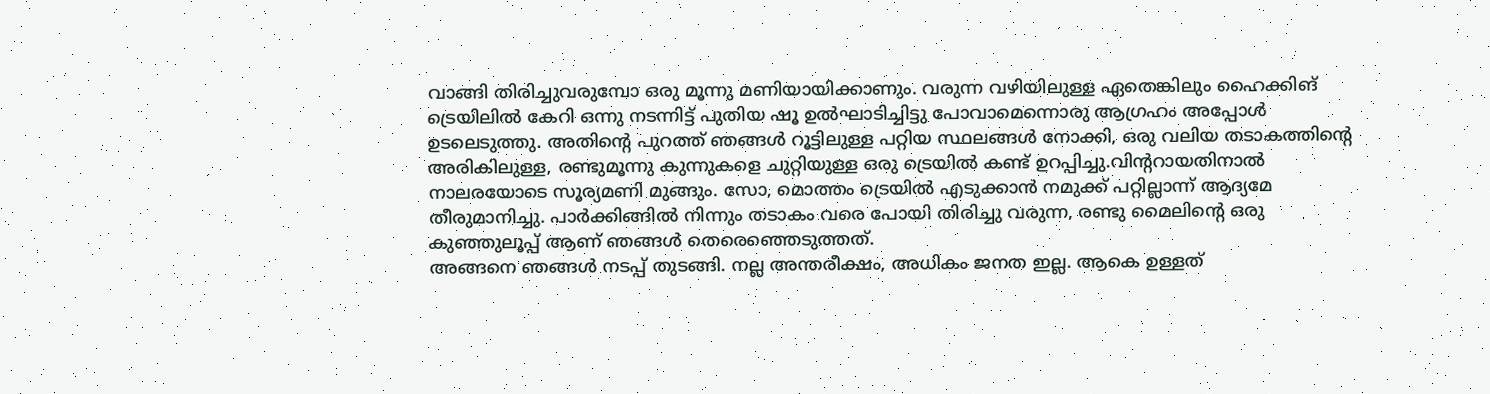വാങ്ങി തിരിച്ചുവരുമ്പോ ഒരു മൂന്നു മണിയായിക്കാണും. വരുന്ന വഴിയിലുള്ള ഏതെങ്കിലും ഹൈക്കിങ് ട്രെയിലിൽ കേറി ഒന്നു നടന്നിട്ട് പുതിയ ഷൂ ഉൽഘാടിച്ചിട്ടു പോവാമെന്നൊരു ആഗ്രഹം അപ്പോൾ ഉടലെടുത്തു. അതിന്റെ പുറത്ത് ഞങ്ങൾ റൂട്ടിലുള്ള പറ്റിയ സ്ഥലങ്ങൾ നോക്കി, ഒരു വലിയ തടാകത്തിന്റെ അരികിലുള്ള, രണ്ടുമൂന്നു കുന്നുകളെ ചുറ്റിയുള്ള ഒരു ട്രെയിൽ കണ്ട് ഉറപ്പിച്ചു.വിന്ററായതിനാൽ നാലരയോടെ സൂര്യമണി മുങ്ങും. സോ, മൊത്തം ട്രെയിൽ എടുക്കാൻ നമുക്ക് പറ്റില്ലാന്ന് ആദ്യമേ തീരുമാനിച്ചു. പാർക്കിങ്ങിൽ നിന്നും തടാകം വരെ പോയി തിരിച്ചു വരുന്ന, രണ്ടു മൈലിന്റെ ഒരു കുഞ്ഞുലൂപ്പ് ആണ് ഞങ്ങൾ തെരെഞ്ഞെടുത്തത്.
അങ്ങനെ ഞങ്ങൾ നടപ്പ് തുടങ്ങി. നല്ല അന്തരീക്ഷം, അധികം ജനത ഇല്ല. ആകെ ഉള്ളത്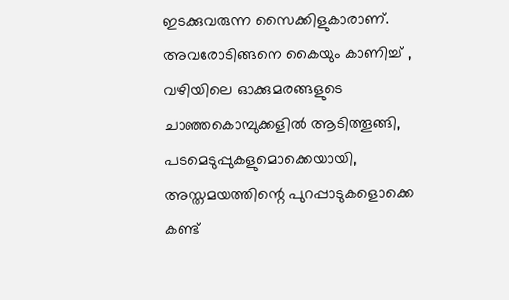ഇടക്കുവരുന്ന സൈക്കിളുകാരാണ്. അവരോടിങ്ങനെ കൈയും കാണിച്ച് , വഴിയിലെ ഓക്കുമരങ്ങളുടെ ചാഞ്ഞകൊമ്പുക്കളിൽ ആടിത്തൂങ്ങി, പടമെടുപ്പുകളുമൊക്കെയായി, അസ്തമയത്തിന്റെ പുറപ്പാടുകളൊക്കെ കണ്ട്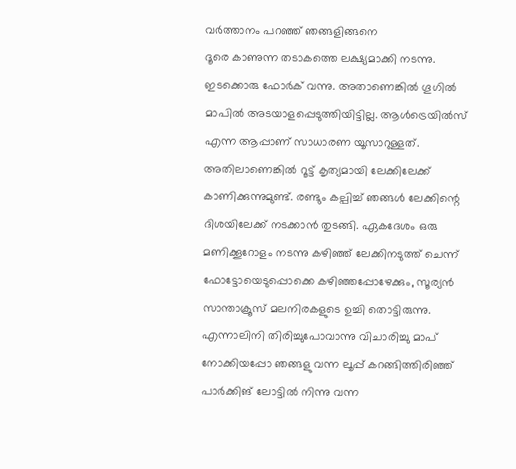വർത്താനം പറഞ്ഞ് ഞങ്ങളിങ്ങനെ
ദൂരെ കാണുന്ന തടാകത്തെ ലക്ഷ്യമാക്കി നടന്നു.
ഇടക്കൊരു ഫോർക് വന്നു. അതാണെങ്കിൽ ഗൂഗിൽ മാപിൽ അടയാളപ്പെടുത്തിയിട്ടില്ല. ആൾട്രെയിൽസ് എന്ന ആപ്പാണ് സാധാരണ യൂസാറുള്ളത്. അതിലാണെങ്കിൽ റൂട്ട് കൃത്യമായി ലേക്കിലേക്ക് കാണിക്കുന്നുമുണ്ട്. രണ്ടും കല്പിച്ച് ഞങ്ങൾ ലേക്കിന്റെ ദിശയിലേക്ക് നടക്കാൻ തുടങ്ങി. ഏകദേശം ഒരു മണിക്കൂറോളം നടന്നു കഴിഞ്ഞ് ലേക്കിനടുത്ത് ചെന്ന് ഫോട്ടോയെടുപ്പൊക്കെ കഴിഞ്ഞപ്പോഴേക്കും, സൂര്യൻ സാന്താക്രൂസ് മലനിരകളുടെ ഉച്ചി തൊട്ടിരുന്നു. എന്നാലിനി തിരിച്ചുപോവാന്നു വിചാരിച്ചു മാപ് നോക്കിയപ്പോ ഞങ്ങളു വന്ന ലൂപ്പ് കറങ്ങിത്തിരിഞ്ഞ് പാർക്കിങ് ലോട്ടിൽ നിന്നു വന്ന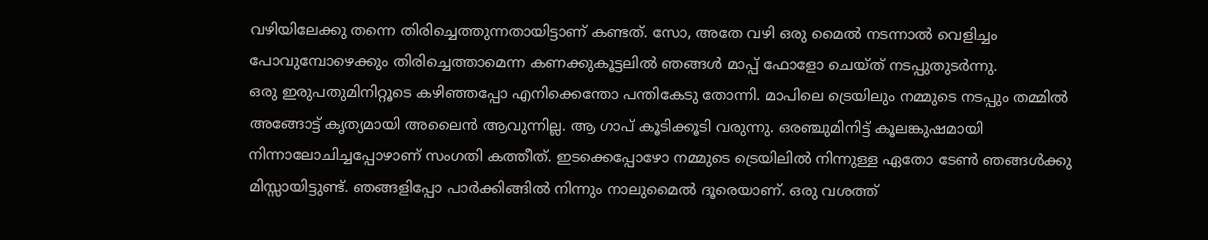വഴിയിലേക്കു തന്നെ തിരിച്ചെത്തുന്നതായിട്ടാണ് കണ്ടത്. സോ, അതേ വഴി ഒരു മൈൽ നടന്നാൽ വെളിച്ചം പോവുമ്പോഴെക്കും തിരിച്ചെത്താമെന്ന കണക്കുകൂട്ടലിൽ ഞങ്ങൾ മാപ്പ് ഫോളോ ചെയ്ത് നടപ്പുതുടർന്നു.
ഒരു ഇരുപതുമിനിറ്റൂടെ കഴിഞ്ഞപ്പോ എനിക്കെന്തോ പന്തികേടു തോന്നി. മാപിലെ ട്രെയിലും നമ്മുടെ നടപ്പും തമ്മിൽ അങ്ങോട്ട് കൃത്യമായി അലൈൻ ആവുന്നില്ല. ആ ഗാപ് കൂടിക്കൂടി വരുന്നു. ഒരഞ്ചുമിനിട്ട് കൂലങ്കുഷമായി നിന്നാലോചിച്ചപ്പോഴാണ് സംഗതി കത്തീത്. ഇടക്കെപ്പോഴോ നമ്മുടെ ട്രെയിലിൽ നിന്നുള്ള ഏതോ ടേൺ ഞങ്ങൾക്കു മിസ്സായിട്ടുണ്ട്. ഞങ്ങളിപ്പോ പാർക്കിങ്ങിൽ നിന്നും നാലുമൈൽ ദൂരെയാണ്. ഒരു വശത്ത്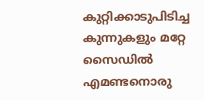കുറ്റിക്കാടുപിടിച്ച കുന്നുകളും മറ്റേ സൈഡിൽ എമണ്ടനൊരു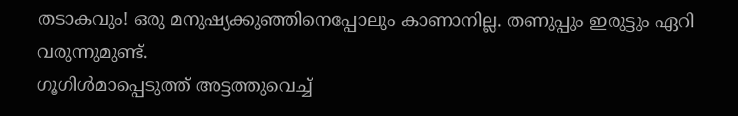തടാകവും! ഒരു മനുഷ്യക്കുഞ്ഞിനെപ്പോലും കാണാനില്ല. തണുപ്പും ഇരുട്ടും ഏറി വരുന്നുമുണ്ട്.
ഗൂഗിൾമാപ്പെടുത്ത് അട്ടത്തുവെച്ച്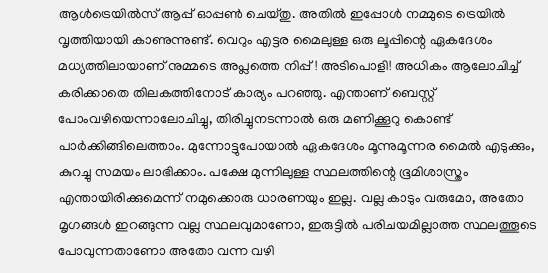ആൾട്രെയിൽസ് ആപ്പ് ഓപ്പൺ ചെയ്തു. അതിൽ ഇപ്പോൾ നമ്മുടെ ട്രെയിൽ വൃത്തിയായി കാണുന്നുണ്ട്. വെറും എട്ടര മൈലുള്ള ഒരു ലൂപ്പിന്റെ ഏകദേശം മധ്യത്തിലായാണ് നുമ്മടെ അപ്ലത്തെ നിപ്പ്! അടിപൊളി! അധികം ആലോചിച്ച് കരിക്കാതെ തിലകത്തിനോട് കാര്യം പറഞ്ഞു. എന്താണ് ബെസ്റ്റ് പോംവഴിയെന്നാലോചിച്ചു, തിരിച്ചുനടന്നാൽ ഒരു മണിക്കൂറു കൊണ്ട് പാർക്കിങ്ങിലെത്താം. മുന്നോട്ടുപോയാൽ ഏകദേശം മൂന്നുമൂന്നര മൈൽ എടുക്കും, കുറച്ചു സമയം ലാഭിക്കാം. പക്ഷേ മുന്നിലുള്ള സ്ഥലത്തിന്റെ ഭൂമിശാസ്ത്രം എന്തായിരിക്കുമെന്ന് നമുക്കൊരു ധാരണയും ഇല്ല. വല്ല കാടും വരുമോ, അതോ മൃഗങ്ങൾ ഇറങ്ങുന്ന വല്ല സ്ഥലവുമാണോ, ഇരുട്ടിൽ പരിചയമില്ലാത്ത സ്ഥലത്തൂടെ പോവുന്നതാണോ അതോ വന്ന വഴി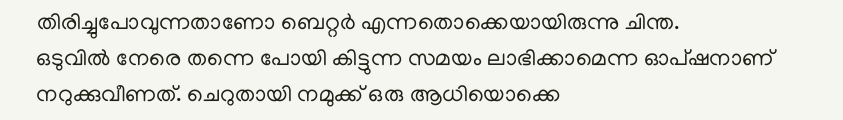തിരിച്ചുപോവുന്നതാണോ ബെറ്റർ എന്നതൊക്കെയായിരുന്നു ചിന്ത.
ഒടുവിൽ നേരെ തന്നെ പോയി കിട്ടുന്ന സമയം ലാഭിക്കാമെന്ന ഓപ്ഷനാണ് നറുക്കുവീണത്. ചെറുതായി നമുക്ക് ഒരു ആധിയൊക്കെ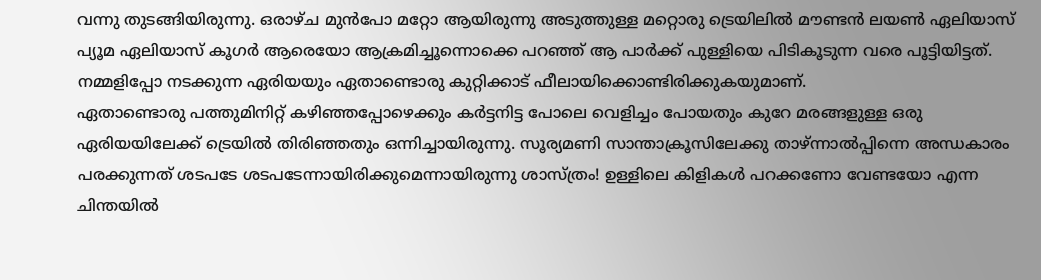വന്നു തുടങ്ങിയിരുന്നു. ഒരാഴ്ച മുൻപോ മറ്റോ ആയിരുന്നു അടുത്തുള്ള മറ്റൊരു ട്രെയിലിൽ മൗണ്ടൻ ലയൺ ഏലിയാസ് പ്യൂമ ഏലിയാസ് കൂഗർ ആരെയോ ആക്രമിച്ചൂന്നൊക്കെ പറഞ്ഞ് ആ പാർക്ക് പുള്ളിയെ പിടികൂടുന്ന വരെ പൂട്ടിയിട്ടത്. നമ്മളിപ്പോ നടക്കുന്ന ഏരിയയും ഏതാണ്ടൊരു കുറ്റിക്കാട് ഫീലായിക്കൊണ്ടിരിക്കുകയുമാണ്.
ഏതാണ്ടൊരു പത്തുമിനിറ്റ് കഴിഞ്ഞപ്പോഴെക്കും കർട്ടനിട്ട പോലെ വെളിച്ചം പോയതും കുറേ മരങ്ങളുള്ള ഒരു ഏരിയയിലേക്ക് ട്രെയിൽ തിരിഞ്ഞതും ഒന്നിച്ചായിരുന്നു. സൂര്യമണി സാന്താക്രൂസിലേക്കു താഴ്ന്നാൽപ്പിന്നെ അന്ധകാരം പരക്കുന്നത് ശടപടേ ശടപടേന്നായിരിക്കുമെന്നായിരുന്നു ശാസ്ത്രം! ഉള്ളിലെ കിളികൾ പറക്കണോ വേണ്ടയോ എന്ന ചിന്തയിൽ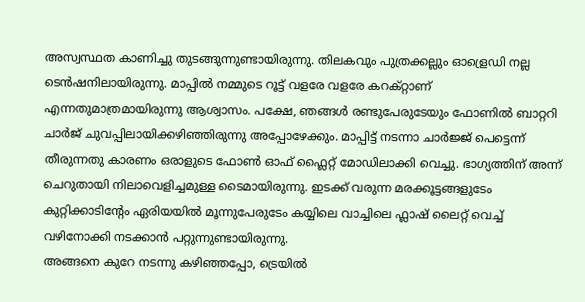അസ്വസ്ഥത കാണിച്ചു തുടങ്ങുന്നുണ്ടായിരുന്നു. തിലകവും പുത്രക്കല്ലും ഓള്രെഡി നല്ല ടെൻഷനിലായിരുന്നു. മാപ്പിൽ നമ്മുടെ റൂട്ട് വളരേ വളരേ കറക്റ്റാണ് എന്നതുമാത്രമായിരുന്നു ആശ്വാസം. പക്ഷേ, ഞങ്ങൾ രണ്ടുപേരുടേയും ഫോണിൽ ബാറ്ററി ചാർജ് ചുവപ്പിലായിക്കഴിഞ്ഞിരുന്നു അപ്പോഴേക്കും. മാപ്പിട്ട് നടന്നാ ചാർജ്ജ് പെട്ടെന്ന് തീരുന്നതു കാരണം ഒരാളുടെ ഫോൺ ഓഫ് ഫ്ലൈറ്റ് മോഡിലാക്കി വെച്ചു. ഭാഗ്യത്തിന് അന്ന് ചെറുതായി നിലാവെളിച്ചമുള്ള ടൈമായിരുന്നു. ഇടക്ക് വരുന്ന മരക്കൂട്ടങ്ങളുടേം കുറ്റിക്കാടിന്റേം ഏരിയയിൽ മൂന്നുപേരുടേം കയ്യിലെ വാച്ചിലെ ഫ്ലാഷ് ലൈറ്റ് വെച്ച് വഴിനോക്കി നടക്കാൻ പറ്റുന്നുണ്ടായിരുന്നു.
അങ്ങനെ കുറേ നടന്നു കഴിഞ്ഞപ്പോ, ട്രെയിൽ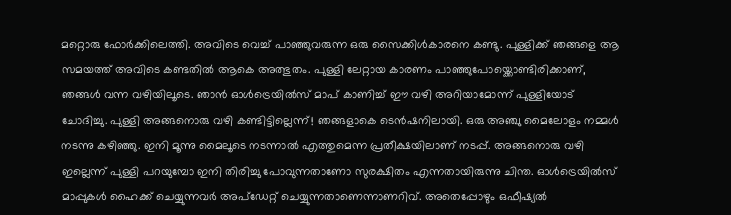മറ്റൊരു ഫോർക്കിലെത്തി. അവിടെ വെച്ച് പാഞ്ഞുവരുന്ന ഒരു സൈക്കിൾകാരനെ കണ്ടു. പുള്ളിക്ക് ഞങ്ങളെ ആ സമയത്ത് അവിടെ കണ്ടതിൽ ആകെ അത്ഭുതം. പുള്ളി ലേറ്റായ കാരണം പാഞ്ഞുപോയ്ക്കൊണ്ടിരിക്കാണ്, ഞങ്ങൾ വന്ന വഴിയിലൂടെ. ഞാൻ ഓൾട്രെയിൽസ് മാപ് കാണിച്ച് ഈ വഴി അറിയാമോന്ന് പുള്ളിയോട് ചോദിച്ചു. പുള്ളി അങ്ങനൊരു വഴി കണ്ടിട്ടില്ലെന്ന്! ഞങ്ങളാകെ ടെൻഷനിലായി. ഒരു അഞ്ചു മൈലോളം നമ്മൾ നടന്നു കഴിഞ്ഞു. ഇനി മൂന്നു മൈലൂടെ നടന്നാൽ എത്തുമെന്ന പ്രതീക്ഷയിലാണ് നടപ്പ്. അങ്ങനൊരു വഴി ഇല്ലെന്ന് പുള്ളി പറയുമ്പോ ഇനി തിരിച്ചു പോവുന്നതാണോ സുരക്ഷിതം എന്നതായിരുന്നു ചിന്ത. ഓൾട്രെയിൽസ് മാപ്പുകൾ ഹൈക്ക് ചെയ്യുന്നവർ അപ്ഡേറ്റ് ചെയ്യുന്നതാണെന്നാണറിവ്. അതെപ്പോഴും ഒഫീഷ്യൽ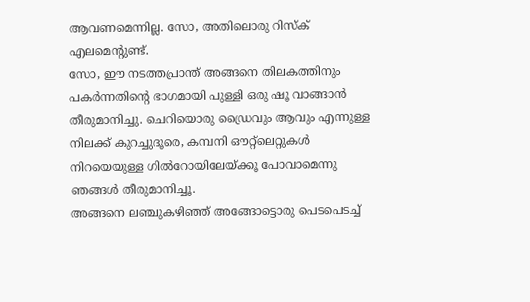ആവണമെന്നില്ല. സോ, അതിലൊരു റിസ്ക് എലമെന്റുണ്ട്.
സോ, ഈ നടത്തപ്രാന്ത് അങ്ങനെ തിലകത്തിനും പകർന്നതിന്റെ ഭാഗമായി പുള്ളി ഒരു ഷൂ വാങ്ങാൻ തീരുമാനിച്ചു. ചെറിയൊരു ഡ്രൈവും ആവും എന്നുള്ള നിലക്ക് കുറച്ചുദൂരെ, കമ്പനി ഔറ്റ്ലെറ്റുകൾ നിറയെയുള്ള ഗിൽറോയിലേയ്ക്കൂ പോവാമെന്നു ഞങ്ങൾ തീരുമാനിച്ചൂ.
അങ്ങനെ ലഞ്ചുകഴിഞ്ഞ് അങ്ങോട്ടൊരു പെടപെടച്ച്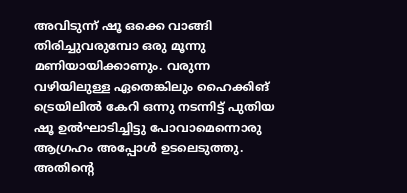അവിടുന്ന് ഷൂ ഒക്കെ വാങ്ങി തിരിച്ചുവരുമ്പോ ഒരു മൂന്നു മണിയായിക്കാണും. വരുന്ന വഴിയിലുള്ള ഏതെങ്കിലും ഹൈക്കിങ് ട്രെയിലിൽ കേറി ഒന്നു നടന്നിട്ട് പുതിയ ഷൂ ഉൽഘാടിച്ചിട്ടു പോവാമെന്നൊരു ആഗ്രഹം അപ്പോൾ ഉടലെടുത്തു. അതിന്റെ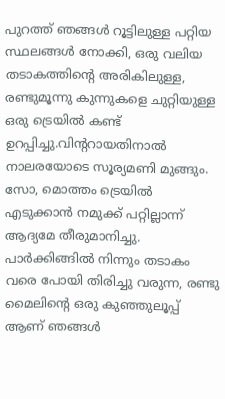പുറത്ത് ഞങ്ങൾ റൂട്ടിലുള്ള പറ്റിയ സ്ഥലങ്ങൾ നോക്കി, ഒരു വലിയ തടാകത്തിന്റെ അരികിലുള്ള, രണ്ടുമൂന്നു കുന്നുകളെ ചുറ്റിയുള്ള ഒരു ട്രെയിൽ കണ്ട് ഉറപ്പിച്ചു.വിന്ററായതിനാൽ നാലരയോടെ സൂര്യമണി മുങ്ങും. സോ, മൊത്തം ട്രെയിൽ എടുക്കാൻ നമുക്ക് പറ്റില്ലാന്ന് ആദ്യമേ തീരുമാനിച്ചു. പാർക്കിങ്ങിൽ നിന്നും തടാകം വരെ പോയി തിരിച്ചു വരുന്ന, രണ്ടു മൈലിന്റെ ഒരു കുഞ്ഞുലൂപ്പ് ആണ് ഞങ്ങൾ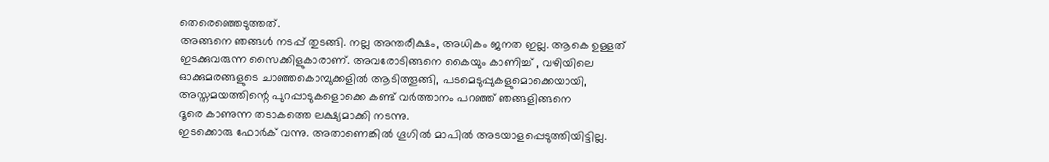തെരെഞ്ഞെടുത്തത്.
അങ്ങനെ ഞങ്ങൾ നടപ്പ് തുടങ്ങി. നല്ല അന്തരീക്ഷം, അധികം ജനത ഇല്ല. ആകെ ഉള്ളത് ഇടക്കുവരുന്ന സൈക്കിളുകാരാണ്. അവരോടിങ്ങനെ കൈയും കാണിച്ച് , വഴിയിലെ ഓക്കുമരങ്ങളുടെ ചാഞ്ഞകൊമ്പുക്കളിൽ ആടിത്തൂങ്ങി, പടമെടുപ്പുകളുമൊക്കെയായി, അസ്തമയത്തിന്റെ പുറപ്പാടുകളൊക്കെ കണ്ട് വർത്താനം പറഞ്ഞ് ഞങ്ങളിങ്ങനെ
ദൂരെ കാണുന്ന തടാകത്തെ ലക്ഷ്യമാക്കി നടന്നു.
ഇടക്കൊരു ഫോർക് വന്നു. അതാണെങ്കിൽ ഗൂഗിൽ മാപിൽ അടയാളപ്പെടുത്തിയിട്ടില്ല.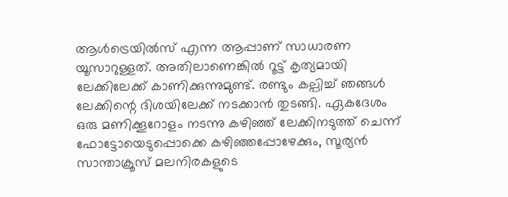ആൾട്രെയിൽസ് എന്ന ആപ്പാണ് സാധാരണ യൂസാറുള്ളത്. അതിലാണെങ്കിൽ റൂട്ട് കൃത്യമായി ലേക്കിലേക്ക് കാണിക്കുന്നുമുണ്ട്. രണ്ടും കല്പിച്ച് ഞങ്ങൾ ലേക്കിന്റെ ദിശയിലേക്ക് നടക്കാൻ തുടങ്ങി. ഏകദേശം ഒരു മണിക്കൂറോളം നടന്നു കഴിഞ്ഞ് ലേക്കിനടുത്ത് ചെന്ന് ഫോട്ടോയെടുപ്പൊക്കെ കഴിഞ്ഞപ്പോഴേക്കും, സൂര്യൻ സാന്താക്രൂസ് മലനിരകളുടെ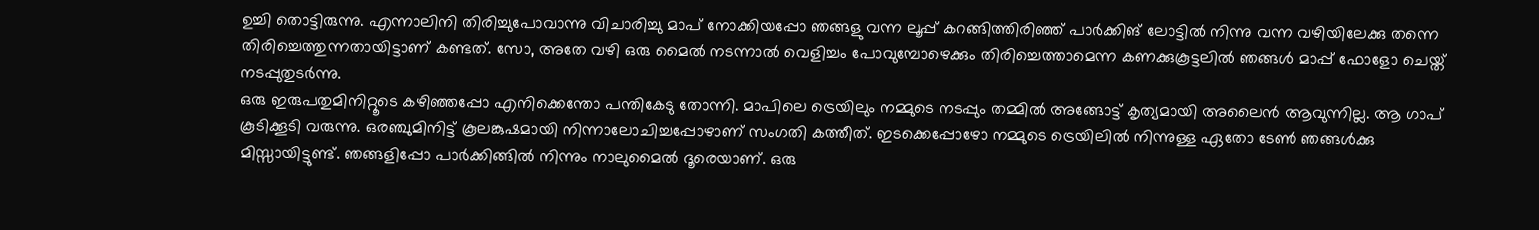ഉച്ചി തൊട്ടിരുന്നു. എന്നാലിനി തിരിച്ചുപോവാന്നു വിചാരിച്ചു മാപ് നോക്കിയപ്പോ ഞങ്ങളു വന്ന ലൂപ്പ് കറങ്ങിത്തിരിഞ്ഞ് പാർക്കിങ് ലോട്ടിൽ നിന്നു വന്ന വഴിയിലേക്കു തന്നെ തിരിച്ചെത്തുന്നതായിട്ടാണ് കണ്ടത്. സോ, അതേ വഴി ഒരു മൈൽ നടന്നാൽ വെളിച്ചം പോവുമ്പോഴെക്കും തിരിച്ചെത്താമെന്ന കണക്കുകൂട്ടലിൽ ഞങ്ങൾ മാപ്പ് ഫോളോ ചെയ്ത് നടപ്പുതുടർന്നു.
ഒരു ഇരുപതുമിനിറ്റൂടെ കഴിഞ്ഞപ്പോ എനിക്കെന്തോ പന്തികേടു തോന്നി. മാപിലെ ട്രെയിലും നമ്മുടെ നടപ്പും തമ്മിൽ അങ്ങോട്ട് കൃത്യമായി അലൈൻ ആവുന്നില്ല. ആ ഗാപ് കൂടിക്കൂടി വരുന്നു. ഒരഞ്ചുമിനിട്ട് കൂലങ്കുഷമായി നിന്നാലോചിച്ചപ്പോഴാണ് സംഗതി കത്തീത്. ഇടക്കെപ്പോഴോ നമ്മുടെ ട്രെയിലിൽ നിന്നുള്ള ഏതോ ടേൺ ഞങ്ങൾക്കു മിസ്സായിട്ടുണ്ട്. ഞങ്ങളിപ്പോ പാർക്കിങ്ങിൽ നിന്നും നാലുമൈൽ ദൂരെയാണ്. ഒരു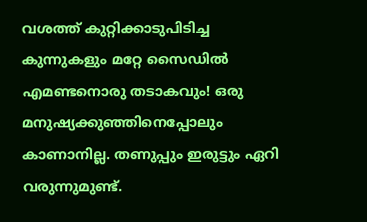വശത്ത് കുറ്റിക്കാടുപിടിച്ച കുന്നുകളും മറ്റേ സൈഡിൽ എമണ്ടനൊരു തടാകവും! ഒരു മനുഷ്യക്കുഞ്ഞിനെപ്പോലും കാണാനില്ല. തണുപ്പും ഇരുട്ടും ഏറി വരുന്നുമുണ്ട്.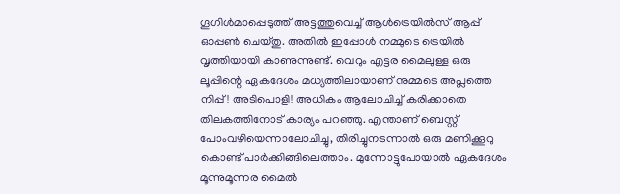ഗൂഗിൾമാപ്പെടുത്ത് അട്ടത്തുവെച്ച് ആൾട്രെയിൽസ് ആപ്പ് ഓപ്പൺ ചെയ്തു. അതിൽ ഇപ്പോൾ നമ്മുടെ ട്രെയിൽ വൃത്തിയായി കാണുന്നുണ്ട്. വെറും എട്ടര മൈലുള്ള ഒരു ലൂപ്പിന്റെ ഏകദേശം മധ്യത്തിലായാണ് നുമ്മടെ അപ്ലത്തെ നിപ്പ്! അടിപൊളി! അധികം ആലോചിച്ച് കരിക്കാതെ തിലകത്തിനോട് കാര്യം പറഞ്ഞു. എന്താണ് ബെസ്റ്റ് പോംവഴിയെന്നാലോചിച്ചു, തിരിച്ചുനടന്നാൽ ഒരു മണിക്കൂറു കൊണ്ട് പാർക്കിങ്ങിലെത്താം. മുന്നോട്ടുപോയാൽ ഏകദേശം മൂന്നുമൂന്നര മൈൽ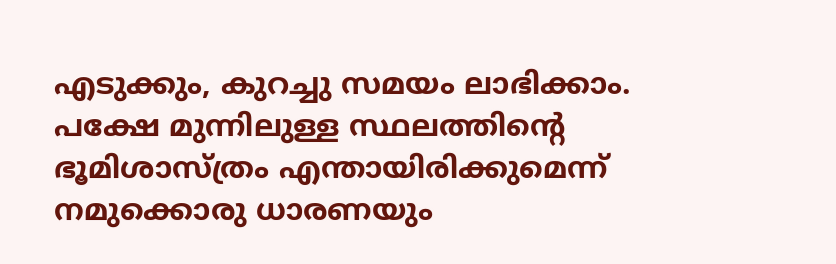എടുക്കും, കുറച്ചു സമയം ലാഭിക്കാം. പക്ഷേ മുന്നിലുള്ള സ്ഥലത്തിന്റെ ഭൂമിശാസ്ത്രം എന്തായിരിക്കുമെന്ന് നമുക്കൊരു ധാരണയും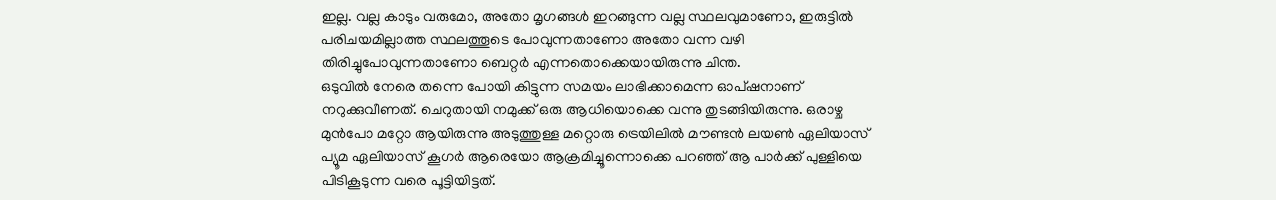ഇല്ല. വല്ല കാടും വരുമോ, അതോ മൃഗങ്ങൾ ഇറങ്ങുന്ന വല്ല സ്ഥലവുമാണോ, ഇരുട്ടിൽ പരിചയമില്ലാത്ത സ്ഥലത്തൂടെ പോവുന്നതാണോ അതോ വന്ന വഴി തിരിച്ചുപോവുന്നതാണോ ബെറ്റർ എന്നതൊക്കെയായിരുന്നു ചിന്ത.
ഒടുവിൽ നേരെ തന്നെ പോയി കിട്ടുന്ന സമയം ലാഭിക്കാമെന്ന ഓപ്ഷനാണ് നറുക്കുവീണത്. ചെറുതായി നമുക്ക് ഒരു ആധിയൊക്കെ വന്നു തുടങ്ങിയിരുന്നു. ഒരാഴ്ച മുൻപോ മറ്റോ ആയിരുന്നു അടുത്തുള്ള മറ്റൊരു ട്രെയിലിൽ മൗണ്ടൻ ലയൺ ഏലിയാസ് പ്യൂമ ഏലിയാസ് കൂഗർ ആരെയോ ആക്രമിച്ചൂന്നൊക്കെ പറഞ്ഞ് ആ പാർക്ക് പുള്ളിയെ പിടികൂടുന്ന വരെ പൂട്ടിയിട്ടത്.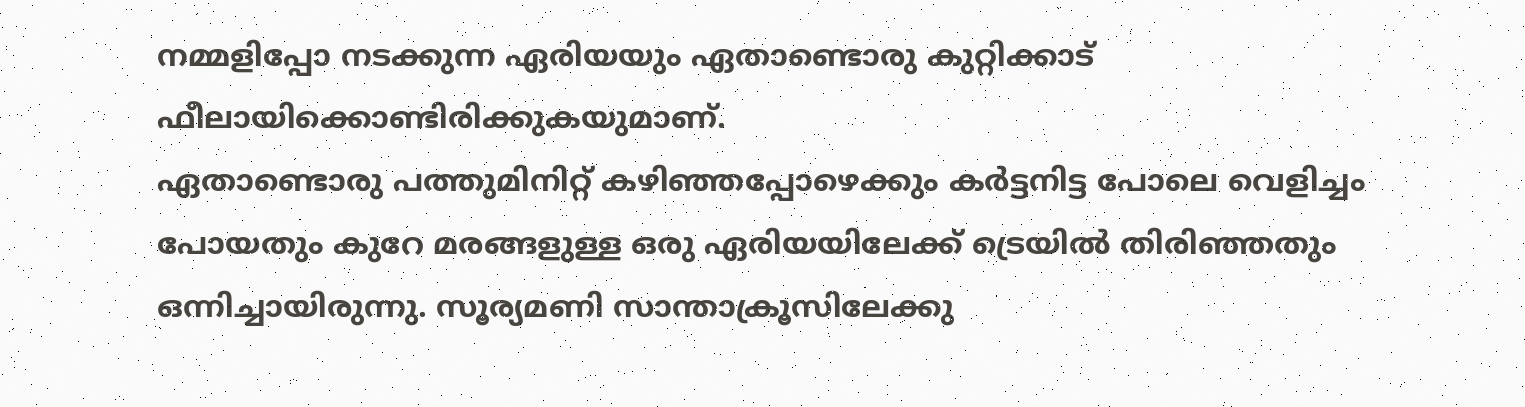നമ്മളിപ്പോ നടക്കുന്ന ഏരിയയും ഏതാണ്ടൊരു കുറ്റിക്കാട് ഫീലായിക്കൊണ്ടിരിക്കുകയുമാണ്.
ഏതാണ്ടൊരു പത്തുമിനിറ്റ് കഴിഞ്ഞപ്പോഴെക്കും കർട്ടനിട്ട പോലെ വെളിച്ചം പോയതും കുറേ മരങ്ങളുള്ള ഒരു ഏരിയയിലേക്ക് ട്രെയിൽ തിരിഞ്ഞതും ഒന്നിച്ചായിരുന്നു. സൂര്യമണി സാന്താക്രൂസിലേക്കു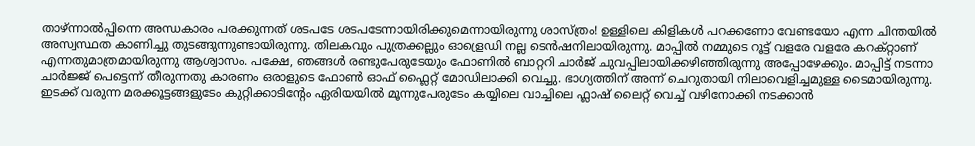താഴ്ന്നാൽപ്പിന്നെ അന്ധകാരം പരക്കുന്നത് ശടപടേ ശടപടേന്നായിരിക്കുമെന്നായിരുന്നു ശാസ്ത്രം! ഉള്ളിലെ കിളികൾ പറക്കണോ വേണ്ടയോ എന്ന ചിന്തയിൽ അസ്വസ്ഥത കാണിച്ചു തുടങ്ങുന്നുണ്ടായിരുന്നു. തിലകവും പുത്രക്കല്ലും ഓള്രെഡി നല്ല ടെൻഷനിലായിരുന്നു. മാപ്പിൽ നമ്മുടെ റൂട്ട് വളരേ വളരേ കറക്റ്റാണ് എന്നതുമാത്രമായിരുന്നു ആശ്വാസം. പക്ഷേ, ഞങ്ങൾ രണ്ടുപേരുടേയും ഫോണിൽ ബാറ്ററി ചാർജ് ചുവപ്പിലായിക്കഴിഞ്ഞിരുന്നു അപ്പോഴേക്കും. മാപ്പിട്ട് നടന്നാ ചാർജ്ജ് പെട്ടെന്ന് തീരുന്നതു കാരണം ഒരാളുടെ ഫോൺ ഓഫ് ഫ്ലൈറ്റ് മോഡിലാക്കി വെച്ചു. ഭാഗ്യത്തിന് അന്ന് ചെറുതായി നിലാവെളിച്ചമുള്ള ടൈമായിരുന്നു. ഇടക്ക് വരുന്ന മരക്കൂട്ടങ്ങളുടേം കുറ്റിക്കാടിന്റേം ഏരിയയിൽ മൂന്നുപേരുടേം കയ്യിലെ വാച്ചിലെ ഫ്ലാഷ് ലൈറ്റ് വെച്ച് വഴിനോക്കി നടക്കാൻ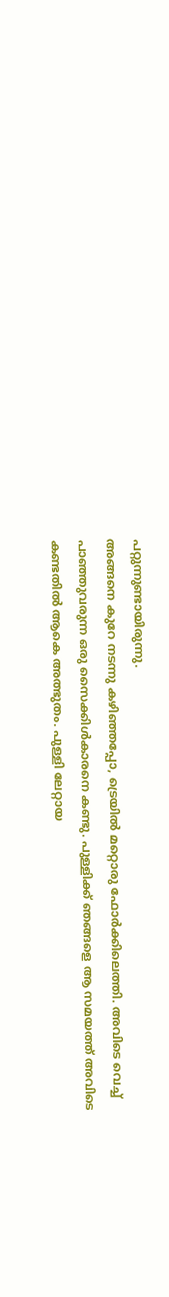പറ്റുന്നുണ്ടായിരുന്നു.
അങ്ങനെ കുറേ നടന്നു കഴിഞ്ഞപ്പോ, ട്രെയിൽ മറ്റൊരു ഫോർക്കിലെത്തി. അവിടെ വെച്ച് പാഞ്ഞുവരുന്ന ഒരു സൈക്കിൾകാരനെ കണ്ടു. പുള്ളിക്ക് ഞങ്ങളെ ആ സമയത്ത് അവിടെ കണ്ടതിൽ ആകെ അത്ഭുതം. പുള്ളി ലേറ്റായ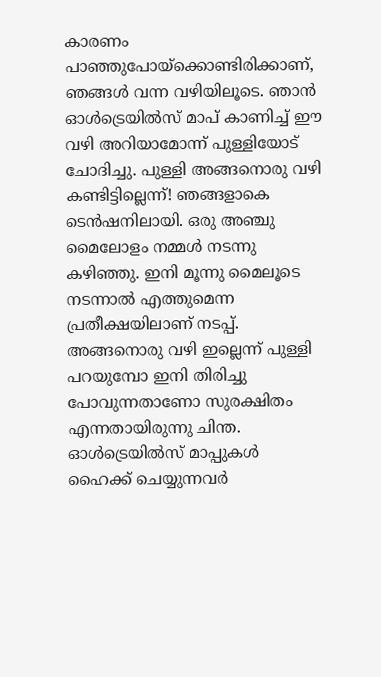കാരണം പാഞ്ഞുപോയ്ക്കൊണ്ടിരിക്കാണ്, ഞങ്ങൾ വന്ന വഴിയിലൂടെ. ഞാൻ ഓൾട്രെയിൽസ് മാപ് കാണിച്ച് ഈ വഴി അറിയാമോന്ന് പുള്ളിയോട് ചോദിച്ചു. പുള്ളി അങ്ങനൊരു വഴി കണ്ടിട്ടില്ലെന്ന്! ഞങ്ങളാകെ ടെൻഷനിലായി. ഒരു അഞ്ചു മൈലോളം നമ്മൾ നടന്നു കഴിഞ്ഞു. ഇനി മൂന്നു മൈലൂടെ നടന്നാൽ എത്തുമെന്ന പ്രതീക്ഷയിലാണ് നടപ്പ്. അങ്ങനൊരു വഴി ഇല്ലെന്ന് പുള്ളി പറയുമ്പോ ഇനി തിരിച്ചു പോവുന്നതാണോ സുരക്ഷിതം എന്നതായിരുന്നു ചിന്ത. ഓൾട്രെയിൽസ് മാപ്പുകൾ ഹൈക്ക് ചെയ്യുന്നവർ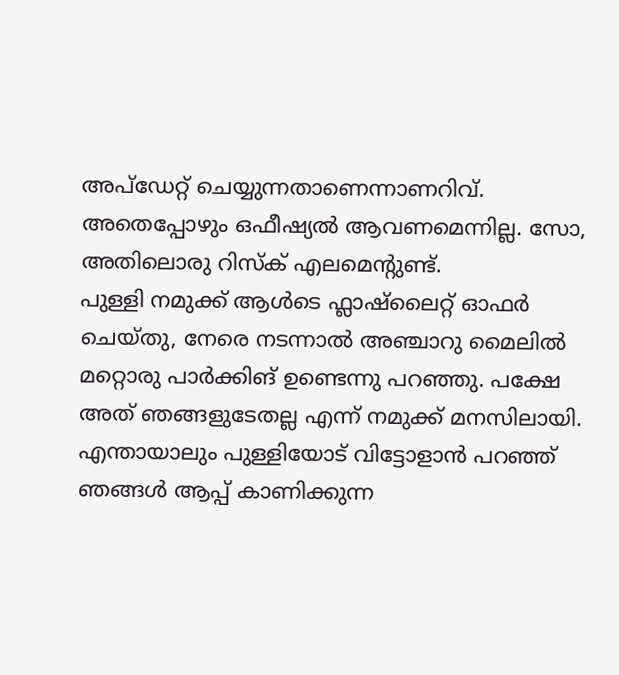അപ്ഡേറ്റ് ചെയ്യുന്നതാണെന്നാണറിവ്. അതെപ്പോഴും ഒഫീഷ്യൽ ആവണമെന്നില്ല. സോ, അതിലൊരു റിസ്ക് എലമെന്റുണ്ട്.
പുള്ളി നമുക്ക് ആൾടെ ഫ്ലാഷ്ലൈറ്റ് ഓഫർ ചെയ്തു, നേരെ നടന്നാൽ അഞ്ചാറു മൈലിൽ മറ്റൊരു പാർക്കിങ് ഉണ്ടെന്നു പറഞ്ഞു. പക്ഷേ അത് ഞങ്ങളുടേതല്ല എന്ന് നമുക്ക് മനസിലായി. എന്തായാലും പുള്ളിയോട് വിട്ടോളാൻ പറഞ്ഞ് ഞങ്ങൾ ആപ്പ് കാണിക്കുന്ന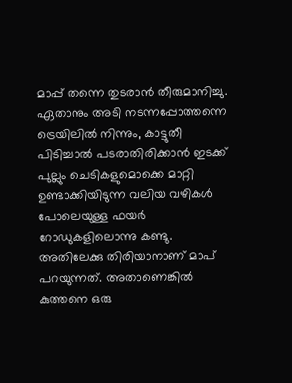മാപ്പ് തന്നെ തുടരാൻ തീരുമാനിച്ചു.
ഏതാനും അടി നടന്നപ്പോത്തന്നെ ട്രെയിലിൽ നിന്നും, കാട്ടുതീ പിടിച്ചാൽ പടരാതിരിക്കാൻ ഇടക്ക് പുല്ലും ചെടികളുമൊക്കെ മാറ്റി ഉണ്ടാക്കിയിടുന്ന വലിയ വഴികൾ പോലെയുള്ള ഫയർ റോഡുകളിലൊന്നു കണ്ടു. അതിലേക്കു തിരിയാനാണ് മാപ് പറയുന്നത്. അതാണെങ്കിൽ കുത്തനെ ഒരു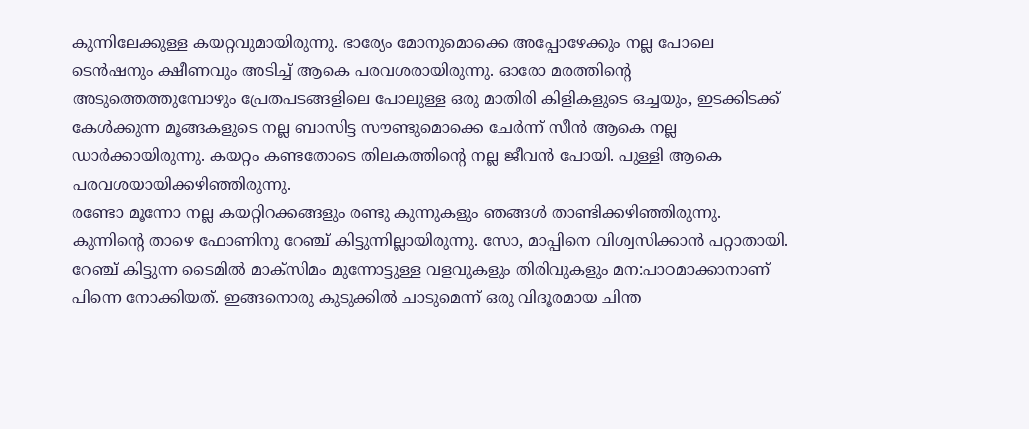കുന്നിലേക്കുള്ള കയറ്റവുമായിരുന്നു. ഭാര്യേം മോനുമൊക്കെ അപ്പോഴേക്കും നല്ല പോലെ ടെൻഷനും ക്ഷീണവും അടിച്ച് ആകെ പരവശരായിരുന്നു. ഓരോ മരത്തിന്റെ അടുത്തെത്തുമ്പോഴും പ്രേതപടങ്ങളിലെ പോലുള്ള ഒരു മാതിരി കിളികളുടെ ഒച്ചയും, ഇടക്കിടക്ക് കേൾക്കുന്ന മൂങ്ങകളുടെ നല്ല ബാസിട്ട സൗണ്ടുമൊക്കെ ചേർന്ന് സീൻ ആകെ നല്ല ഡാർക്കായിരുന്നു. കയറ്റം കണ്ടതോടെ തിലകത്തിന്റെ നല്ല ജീവൻ പോയി. പുള്ളി ആകെ പരവശയായിക്കഴിഞ്ഞിരുന്നു.
രണ്ടോ മൂന്നോ നല്ല കയറ്റിറക്കങ്ങളും രണ്ടു കുന്നുകളും ഞങ്ങൾ താണ്ടിക്കഴിഞ്ഞിരുന്നു. കുന്നിന്റെ താഴെ ഫോണിനു റേഞ്ച് കിട്ടുന്നില്ലായിരുന്നു. സോ, മാപ്പിനെ വിശ്വസിക്കാൻ പറ്റാതായി. റേഞ്ച് കിട്ടുന്ന ടൈമിൽ മാക്സിമം മുന്നോട്ടുള്ള വളവുകളും തിരിവുകളും മന:പാഠമാക്കാനാണ് പിന്നെ നോക്കിയത്. ഇങ്ങനൊരു കുടുക്കിൽ ചാടുമെന്ന് ഒരു വിദൂരമായ ചിന്ത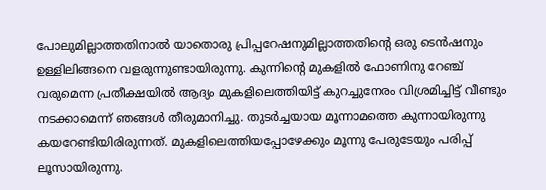പോലുമില്ലാത്തതിനാൽ യാതൊരു പ്രിപ്പറേഷനുമില്ലാത്തതിന്റെ ഒരു ടെൻഷനും ഉള്ളിലിങ്ങനെ വളരുന്നുണ്ടായിരുന്നു. കുന്നിന്റെ മുകളിൽ ഫോണിനു റേഞ്ച് വരുമെന്ന പ്രതീക്ഷയിൽ ആദ്യം മുകളിലെത്തിയിട്ട് കുറച്ചുനേരം വിശ്രമിച്ചിട്ട് വീണ്ടും നടക്കാമെന്ന് ഞങ്ങൾ തീരുമാനിച്ചു. തുടർച്ചയായ മൂന്നാമത്തെ കുന്നായിരുന്നു കയറേണ്ടിയിരിരുന്നത്. മുകളിലെത്തിയപ്പോഴേക്കും മൂന്നു പേരുടേയും പരിപ്പ് ലൂസായിരുന്നു.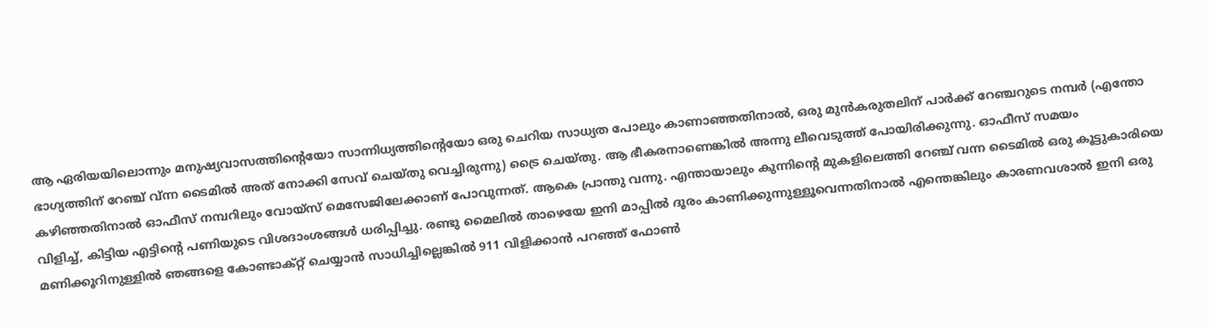ആ ഏരിയയിലൊന്നും മനുഷ്യവാസത്തിന്റെയോ സാന്നിധ്യത്തിന്റെയോ ഒരു ചെറിയ സാധ്യത പോലും കാണാഞ്ഞതിനാൽ, ഒരു മുൻകരുതലിന് പാർക്ക് റേഞ്ചറുടെ നമ്പർ (എന്തോ ഭാഗ്യത്തിന് റേഞ്ച് വ്ന്ന ടൈമിൽ അത് നോക്കി സേവ് ചെയ്തു വെച്ചിരുന്നു) ട്രൈ ചെയ്തു. ആ ഭീകരനാണെങ്കിൽ അന്നു ലീവെടുത്ത് പോയിരിക്കുന്നു. ഓഫീസ് സമയം കഴിഞ്ഞതിനാൽ ഓഫീസ് നമ്പറിലും വോയ്സ് മെസേജിലേക്കാണ് പോവുന്നത്. ആകെ പ്രാന്തു വന്നു. എന്തായാലും കുന്നിന്റെ മുകളിലെത്തി റേഞ്ച് വന്ന ടൈമിൽ ഒരു കൂട്ടുകാരിയെ വിളിച്ച്, കിട്ടിയ എട്ടിന്റെ പണിയുടെ വിശദാംശങ്ങൾ ധരിപ്പിച്ചു. രണ്ടു മൈലിൽ താഴെയേ ഇനി മാപ്പിൽ ദൂരം കാണിക്കുന്നുള്ളൂവെന്നതിനാൽ എന്തെങ്കിലും കാരണവശാൽ ഇനി ഒരു മണിക്കൂറിനുള്ളിൽ ഞങ്ങളെ കോണ്ടാക്റ്റ് ചെയ്യാൻ സാധിച്ചില്ലെങ്കിൽ 911 വിളിക്കാൻ പറഞ്ഞ് ഫോൺ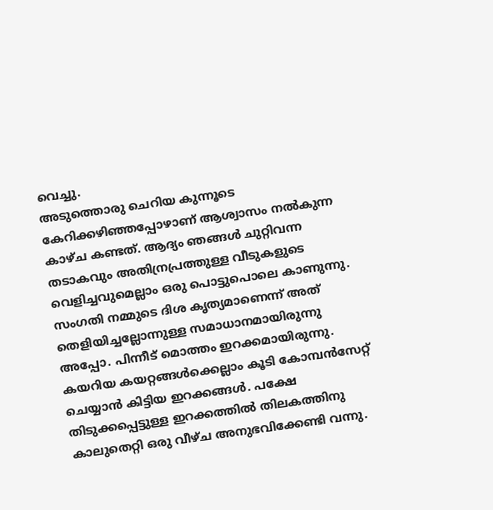വെച്ചു.
അടുത്തൊരു ചെറിയ കുന്നൂടെ കേറിക്കഴിഞ്ഞപ്പോഴാണ് ആശ്വാസം നൽകുന്ന കാഴ്ച കണ്ടത്. ആദ്യം ഞങ്ങൾ ചുറ്റിവന്ന തടാകവും അതിന്രപ്രത്തുള്ള വീടുകളുടെ വെളിച്ചവുമെല്ലാം ഒരു പൊട്ടുപൊലെ കാണുന്നു. സംഗതി നമ്മുടെ ദിശ കൃത്യമാണെന്ന് അത് തെളിയിച്ചല്ലോന്നുള്ള സമാധാനമായിരുന്നു അപ്പോ. പിന്നീട് മൊത്തം ഇറക്കമായിരുന്നു. കയറിയ കയറ്റങ്ങൾക്കെല്ലാം കൂടി കോമ്പൻസേറ്റ് ചെയ്യാൻ കിട്ടിയ ഇറക്കങ്ങൾ. പക്ഷേ തിടുക്കപ്പെട്ടുള്ള ഇറക്കത്തിൽ തിലകത്തിനു കാലുതെറ്റി ഒരു വീഴ്ച അനുഭവിക്കേണ്ടി വന്നു.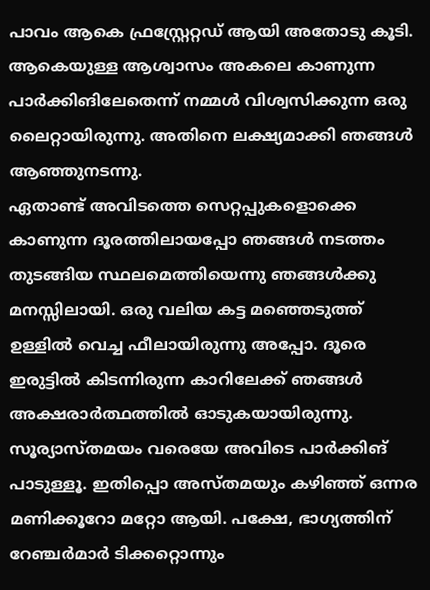പാവം ആകെ ഫ്രസ്റ്റ്രേറ്റഡ് ആയി അതോടു കൂടി. ആകെയുള്ള ആശ്വാസം അകലെ കാണുന്ന പാർക്കിങിലേതെന്ന് നമ്മൾ വിശ്വസിക്കുന്ന ഒരു ലൈറ്റായിരുന്നു. അതിനെ ലക്ഷ്യമാക്കി ഞങ്ങൾ ആഞ്ഞുനടന്നു.
ഏതാണ്ട് അവിടത്തെ സെറ്റപ്പുകളൊക്കെ കാണുന്ന ദൂരത്തിലായപ്പോ ഞങ്ങൾ നടത്തം തുടങ്ങിയ സ്ഥലമെത്തിയെന്നു ഞങ്ങൾക്കു മനസ്സിലായി. ഒരു വലിയ കട്ട മഞ്ഞെടുത്ത് ഉള്ളിൽ വെച്ച ഫീലായിരുന്നു അപ്പോ. ദൂരെ ഇരുട്ടിൽ കിടന്നിരുന്ന കാറിലേക്ക് ഞങ്ങൾ അക്ഷരാർത്ഥത്തിൽ ഓടുകയായിരുന്നു. സൂര്യാസ്തമയം വരെയേ അവിടെ പാർക്കിങ് പാടുള്ളൂ. ഇതിപ്പൊ അസ്തമയും കഴിഞ്ഞ് ഒന്നര മണിക്കൂറോ മറ്റോ ആയി. പക്ഷേ, ഭാഗ്യത്തിന് റേഞ്ചർമാർ ടിക്കറ്റൊന്നും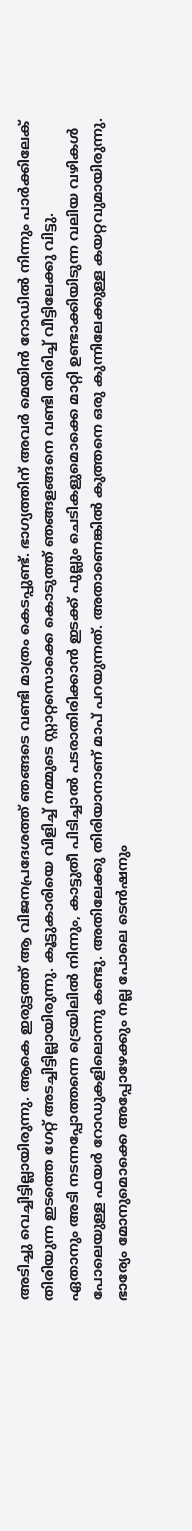അടിച്ചു വെച്ചിട്ടില്ലായിരുന്നു. ആകെ ഇരുട്ടത്ത് ആ വിജനപ്രദേശത്ത് ഞങ്ങടെ വണ്ടി മാത്രം കെടപ്പുണ്ട്. ഭാഗ്യത്തിന് അവർ മെയിൻ റോഡിൽ നിന്നും പാർക്കിലേക് തിരിയുന്ന ഇടത്തെ ഗേറ്റ് അടച്ചിട്ടില്ലായിരുന്നു. കൂട്ടുകാരിയെ വിളിച്ച് നമ്മുടെ സ്റ്റാറ്റസൊക്കെ കൊടുത്ത് ഞങ്ങളങ്ങനെ വണ്ടി തിരിച്ച് വീട്ടിലേക്കു വിട്ടു.
ഏതാനും അടി നടന്നപ്പോത്തന്നെ ട്രെയിലിൽ നിന്നും, കാട്ടുതീ പിടിച്ചാൽ പടരാതിരിക്കാൻ ഇടക്ക് പുല്ലും ചെടികളുമൊക്കെ മാറ്റി ഉണ്ടാക്കിയിടുന്ന വലിയ വഴികൾ പോലെയുള്ള ഫയർ റോഡുകളിലൊന്നു കണ്ടു. അതിലേക്കു തിരിയാനാണ് മാപ് പറയുന്നത്. അതാണെങ്കിൽ കുത്തനെ ഒരു കുന്നിലേക്കുള്ള കയറ്റവുമായിരുന്നു. ഭാര്യേം മോനുമൊക്കെ അപ്പോഴേക്കും നല്ല പോലെ ടെൻഷനും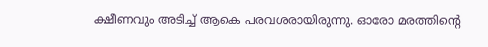ക്ഷീണവും അടിച്ച് ആകെ പരവശരായിരുന്നു. ഓരോ മരത്തിന്റെ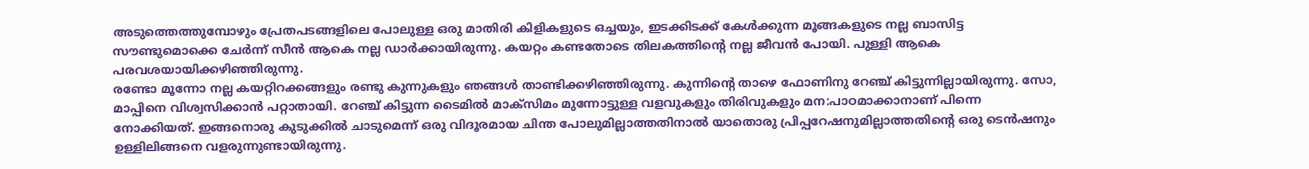അടുത്തെത്തുമ്പോഴും പ്രേതപടങ്ങളിലെ പോലുള്ള ഒരു മാതിരി കിളികളുടെ ഒച്ചയും, ഇടക്കിടക്ക് കേൾക്കുന്ന മൂങ്ങകളുടെ നല്ല ബാസിട്ട സൗണ്ടുമൊക്കെ ചേർന്ന് സീൻ ആകെ നല്ല ഡാർക്കായിരുന്നു. കയറ്റം കണ്ടതോടെ തിലകത്തിന്റെ നല്ല ജീവൻ പോയി. പുള്ളി ആകെ പരവശയായിക്കഴിഞ്ഞിരുന്നു.
രണ്ടോ മൂന്നോ നല്ല കയറ്റിറക്കങ്ങളും രണ്ടു കുന്നുകളും ഞങ്ങൾ താണ്ടിക്കഴിഞ്ഞിരുന്നു. കുന്നിന്റെ താഴെ ഫോണിനു റേഞ്ച് കിട്ടുന്നില്ലായിരുന്നു. സോ, മാപ്പിനെ വിശ്വസിക്കാൻ പറ്റാതായി. റേഞ്ച് കിട്ടുന്ന ടൈമിൽ മാക്സിമം മുന്നോട്ടുള്ള വളവുകളും തിരിവുകളും മന:പാഠമാക്കാനാണ് പിന്നെ നോക്കിയത്. ഇങ്ങനൊരു കുടുക്കിൽ ചാടുമെന്ന് ഒരു വിദൂരമായ ചിന്ത പോലുമില്ലാത്തതിനാൽ യാതൊരു പ്രിപ്പറേഷനുമില്ലാത്തതിന്റെ ഒരു ടെൻഷനും ഉള്ളിലിങ്ങനെ വളരുന്നുണ്ടായിരുന്നു.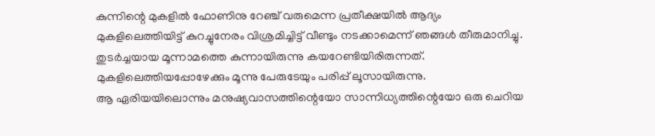കുന്നിന്റെ മുകളിൽ ഫോണിനു റേഞ്ച് വരുമെന്ന പ്രതീക്ഷയിൽ ആദ്യം മുകളിലെത്തിയിട്ട് കുറച്ചുനേരം വിശ്രമിച്ചിട്ട് വീണ്ടും നടക്കാമെന്ന് ഞങ്ങൾ തീരുമാനിച്ചു. തുടർച്ചയായ മൂന്നാമത്തെ കുന്നായിരുന്നു കയറേണ്ടിയിരിരുന്നത്. മുകളിലെത്തിയപ്പോഴേക്കും മൂന്നു പേരുടേയും പരിപ്പ് ലൂസായിരുന്നു.
ആ ഏരിയയിലൊന്നും മനുഷ്യവാസത്തിന്റെയോ സാന്നിധ്യത്തിന്റെയോ ഒരു ചെറിയ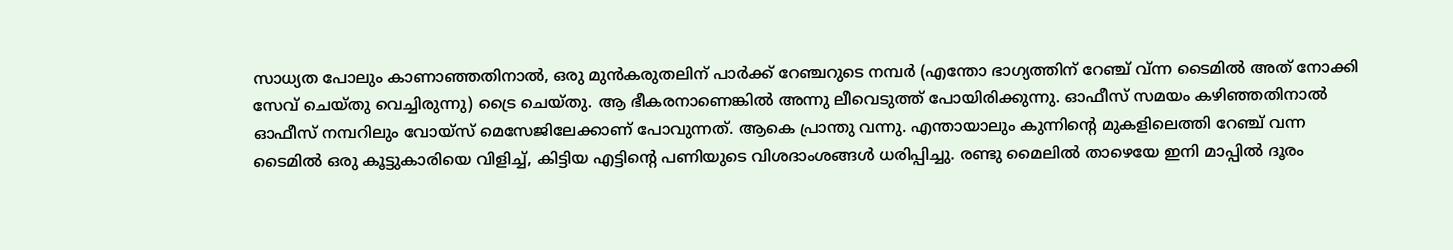സാധ്യത പോലും കാണാഞ്ഞതിനാൽ, ഒരു മുൻകരുതലിന് പാർക്ക് റേഞ്ചറുടെ നമ്പർ (എന്തോ ഭാഗ്യത്തിന് റേഞ്ച് വ്ന്ന ടൈമിൽ അത് നോക്കി സേവ് ചെയ്തു വെച്ചിരുന്നു) ട്രൈ ചെയ്തു. ആ ഭീകരനാണെങ്കിൽ അന്നു ലീവെടുത്ത് പോയിരിക്കുന്നു. ഓഫീസ് സമയം കഴിഞ്ഞതിനാൽ ഓഫീസ് നമ്പറിലും വോയ്സ് മെസേജിലേക്കാണ് പോവുന്നത്. ആകെ പ്രാന്തു വന്നു. എന്തായാലും കുന്നിന്റെ മുകളിലെത്തി റേഞ്ച് വന്ന ടൈമിൽ ഒരു കൂട്ടുകാരിയെ വിളിച്ച്, കിട്ടിയ എട്ടിന്റെ പണിയുടെ വിശദാംശങ്ങൾ ധരിപ്പിച്ചു. രണ്ടു മൈലിൽ താഴെയേ ഇനി മാപ്പിൽ ദൂരം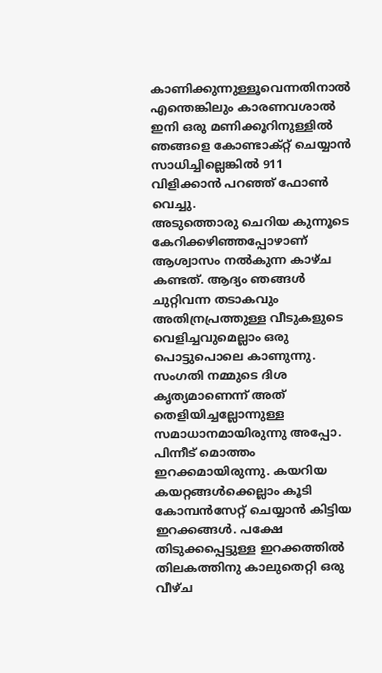കാണിക്കുന്നുള്ളൂവെന്നതിനാൽ എന്തെങ്കിലും കാരണവശാൽ ഇനി ഒരു മണിക്കൂറിനുള്ളിൽ ഞങ്ങളെ കോണ്ടാക്റ്റ് ചെയ്യാൻ സാധിച്ചില്ലെങ്കിൽ 911 വിളിക്കാൻ പറഞ്ഞ് ഫോൺ വെച്ചു.
അടുത്തൊരു ചെറിയ കുന്നൂടെ കേറിക്കഴിഞ്ഞപ്പോഴാണ് ആശ്വാസം നൽകുന്ന കാഴ്ച കണ്ടത്. ആദ്യം ഞങ്ങൾ ചുറ്റിവന്ന തടാകവും അതിന്രപ്രത്തുള്ള വീടുകളുടെ വെളിച്ചവുമെല്ലാം ഒരു പൊട്ടുപൊലെ കാണുന്നു. സംഗതി നമ്മുടെ ദിശ കൃത്യമാണെന്ന് അത് തെളിയിച്ചല്ലോന്നുള്ള സമാധാനമായിരുന്നു അപ്പോ. പിന്നീട് മൊത്തം ഇറക്കമായിരുന്നു. കയറിയ കയറ്റങ്ങൾക്കെല്ലാം കൂടി കോമ്പൻസേറ്റ് ചെയ്യാൻ കിട്ടിയ ഇറക്കങ്ങൾ. പക്ഷേ തിടുക്കപ്പെട്ടുള്ള ഇറക്കത്തിൽ തിലകത്തിനു കാലുതെറ്റി ഒരു വീഴ്ച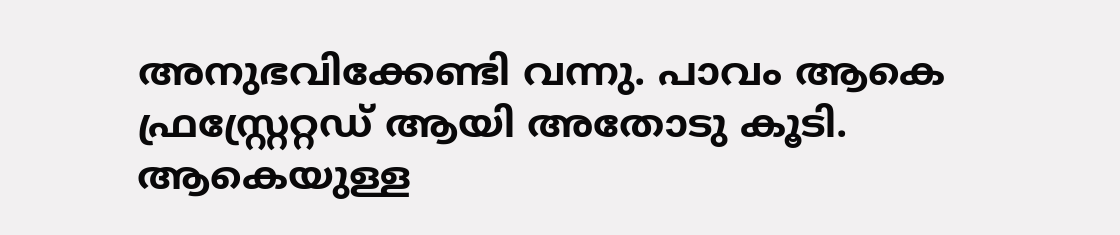അനുഭവിക്കേണ്ടി വന്നു. പാവം ആകെ ഫ്രസ്റ്റ്രേറ്റഡ് ആയി അതോടു കൂടി. ആകെയുള്ള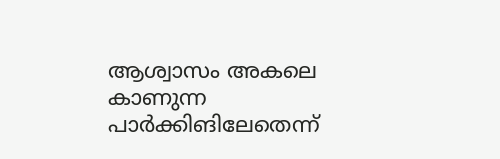ആശ്വാസം അകലെ കാണുന്ന പാർക്കിങിലേതെന്ന്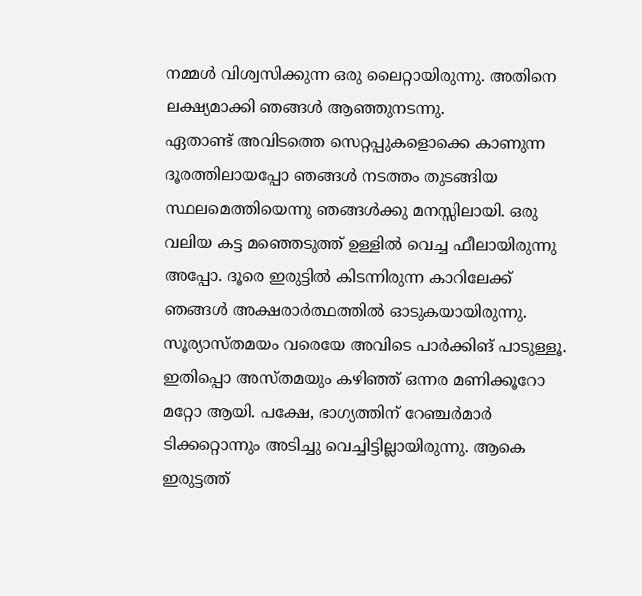നമ്മൾ വിശ്വസിക്കുന്ന ഒരു ലൈറ്റായിരുന്നു. അതിനെ ലക്ഷ്യമാക്കി ഞങ്ങൾ ആഞ്ഞുനടന്നു.
ഏതാണ്ട് അവിടത്തെ സെറ്റപ്പുകളൊക്കെ കാണുന്ന ദൂരത്തിലായപ്പോ ഞങ്ങൾ നടത്തം തുടങ്ങിയ സ്ഥലമെത്തിയെന്നു ഞങ്ങൾക്കു മനസ്സിലായി. ഒരു വലിയ കട്ട മഞ്ഞെടുത്ത് ഉള്ളിൽ വെച്ച ഫീലായിരുന്നു അപ്പോ. ദൂരെ ഇരുട്ടിൽ കിടന്നിരുന്ന കാറിലേക്ക് ഞങ്ങൾ അക്ഷരാർത്ഥത്തിൽ ഓടുകയായിരുന്നു. സൂര്യാസ്തമയം വരെയേ അവിടെ പാർക്കിങ് പാടുള്ളൂ. ഇതിപ്പൊ അസ്തമയും കഴിഞ്ഞ് ഒന്നര മണിക്കൂറോ മറ്റോ ആയി. പക്ഷേ, ഭാഗ്യത്തിന് റേഞ്ചർമാർ ടിക്കറ്റൊന്നും അടിച്ചു വെച്ചിട്ടില്ലായിരുന്നു. ആകെ ഇരുട്ടത്ത്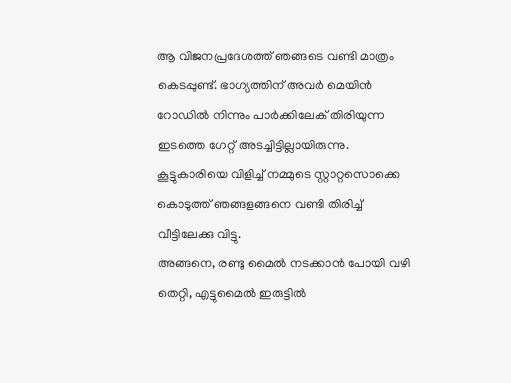ആ വിജനപ്രദേശത്ത് ഞങ്ങടെ വണ്ടി മാത്രം കെടപ്പുണ്ട്. ഭാഗ്യത്തിന് അവർ മെയിൻ റോഡിൽ നിന്നും പാർക്കിലേക് തിരിയുന്ന ഇടത്തെ ഗേറ്റ് അടച്ചിട്ടില്ലായിരുന്നു. കൂട്ടുകാരിയെ വിളിച്ച് നമ്മുടെ സ്റ്റാറ്റസൊക്കെ കൊടുത്ത് ഞങ്ങളങ്ങനെ വണ്ടി തിരിച്ച് വീട്ടിലേക്കു വിട്ടു.
അങ്ങനെ, രണ്ടു മൈൽ നടക്കാൻ പോയി വഴി തെറ്റി, എട്ടുമൈൽ ഇരുട്ടിൽ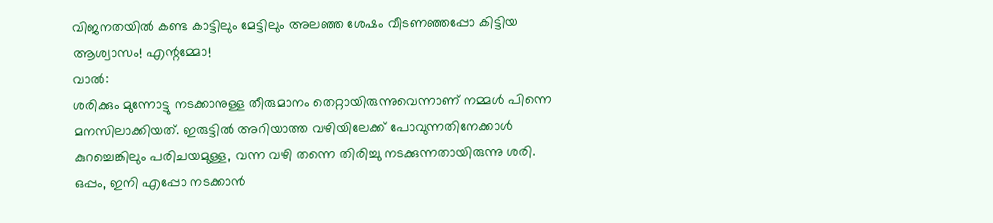വിജനതയിൽ കണ്ട കാട്ടിലും മേട്ടിലും അലഞ്ഞ ശേഷം വീടണഞ്ഞപ്പോ കിട്ടിയ ആശ്വാസം! എന്റമ്മോ!
വാൽ:
ശരിക്കും മുന്നോട്ടു നടക്കാനുള്ള തീരുമാനം തെറ്റായിരുന്നുവെന്നാണ് നമ്മൾ പിന്നെ മനസിലാക്കിയത്. ഇരുട്ടിൽ അറിയാത്ത വഴിയിലേക്ക് പോവുന്നതിനേക്കാൾ കുറച്ചെങ്കിലും പരിചയമുള്ള, വന്ന വഴി തന്നെ തിരിച്ചു നടക്കുന്നതായിരുന്നു ശരി. ഒപ്പം, ഇനി എപ്പോ നടക്കാൻ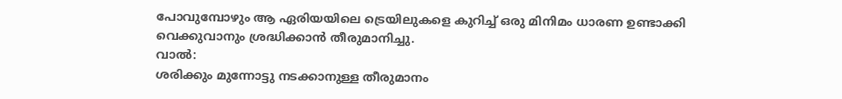പോവുമ്പോഴും ആ ഏരിയയിലെ ട്രെയിലുകളെ കുറിച്ച് ഒരു മിനിമം ധാരണ ഉണ്ടാക്കി വെക്കുവാനും ശ്രദ്ധിക്കാൻ തീരുമാനിച്ചു.
വാൽ:
ശരിക്കും മുന്നോട്ടു നടക്കാനുള്ള തീരുമാനം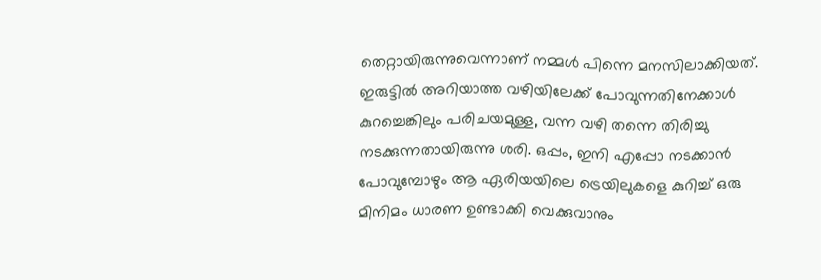തെറ്റായിരുന്നുവെന്നാണ് നമ്മൾ പിന്നെ മനസിലാക്കിയത്. ഇരുട്ടിൽ അറിയാത്ത വഴിയിലേക്ക് പോവുന്നതിനേക്കാൾ കുറച്ചെങ്കിലും പരിചയമുള്ള, വന്ന വഴി തന്നെ തിരിച്ചു നടക്കുന്നതായിരുന്നു ശരി. ഒപ്പം, ഇനി എപ്പോ നടക്കാൻ പോവുമ്പോഴും ആ ഏരിയയിലെ ട്രെയിലുകളെ കുറിച്ച് ഒരു മിനിമം ധാരണ ഉണ്ടാക്കി വെക്കുവാനും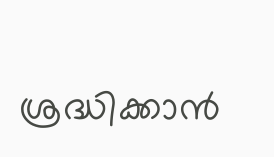ശ്രദ്ധിക്കാൻ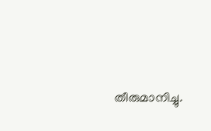തീരുമാനിച്ചു.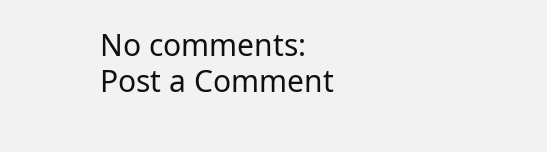No comments:
Post a Comment